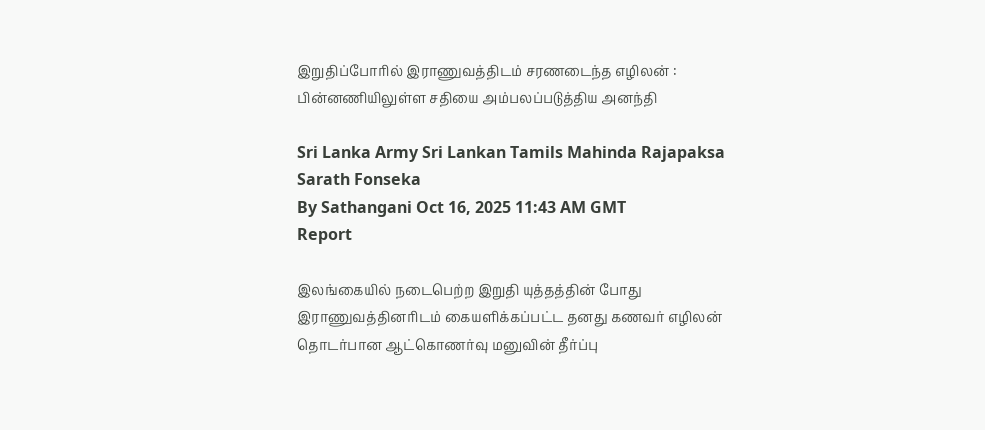இறுதிப்போரில் இராணுவத்திடம் சரணடைந்த எழிலன் : பின்னணியிலுள்ள சதியை அம்பலப்படுத்திய அனந்தி

Sri Lanka Army Sri Lankan Tamils Mahinda Rajapaksa Sarath Fonseka
By Sathangani Oct 16, 2025 11:43 AM GMT
Report

இலங்கையில் நடைபெற்ற இறுதி யுத்தத்தின் போது இராணுவத்தினரிடம் கையளிக்கப்பட்ட தனது கணவர் எழிலன் தொடர்பான ஆட்கொணர்வு மனுவின் தீர்ப்பு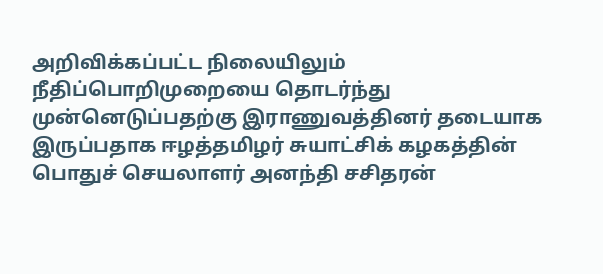அறிவிக்கப்பட்ட நிலையிலும் நீதிப்பொறிமுறையை தொடர்ந்து முன்னெடுப்பதற்கு இராணுவத்தினர் தடையாக இருப்பதாக ஈழத்தமிழர் சுயாட்சிக் கழகத்தின் பொதுச் செயலாளர் அனந்தி சசிதரன்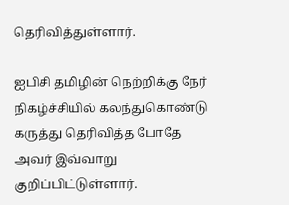தெரிவித்துள்ளார்.

ஐபிசி தமிழின் நெற்றிக்கு நேர் நிகழ்ச்சியில் கலந்துகொண்டு கருத்து தெரிவித்த போதே அவர் இவ்வாறு குறிப்பிட்டுள்ளார்.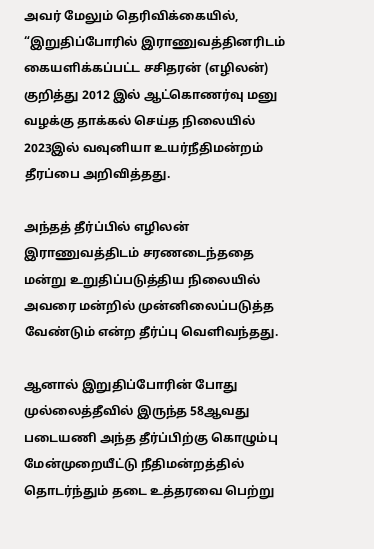அவர் மேலும் தெரிவிக்கையில், “இறுதிப்போரில் இராணுவத்தினரிடம் கையளிக்கப்பட்ட சசிதரன் (எழிலன்) குறித்து 2012 இல் ஆட்கொணர்வு மனு வழக்கு தாக்கல் செய்த நிலையில் 2023இல் வவுனியா உயர்நீதிமன்றம் தீரப்பை அறிவித்தது.

அந்தத் தீர்ப்பில் எழிலன் இராணுவத்திடம் சரணடைந்ததை மன்று உறுதிப்படுத்திய நிலையில் அவரை மன்றில் முன்னிலைப்படுத்த வேண்டும் என்ற தீர்ப்பு வெளிவந்தது.

ஆனால் இறுதிப்போரின் போது முல்லைத்தீவில் இருந்த 58ஆவது படையணி அந்த தீர்ப்பிற்கு கொழும்பு மேன்முறையீட்டு நீதிமன்றத்தில் தொடர்ந்தும் தடை உத்தரவை பெற்று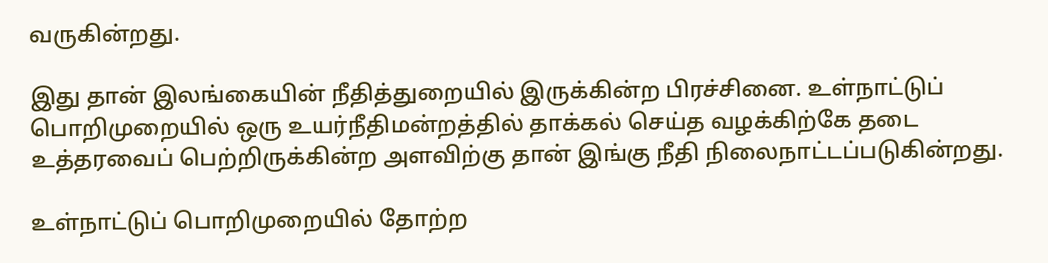வருகின்றது.

இது தான் இலங்கையின் நீதித்துறையில் இருக்கின்ற பிரச்சினை. உள்நாட்டுப் பொறிமுறையில் ஒரு உயர்நீதிமன்றத்தில் தாக்கல் செய்த வழக்கிற்கே தடை உத்தரவைப் பெற்றிருக்கின்ற அளவிற்கு தான் இங்கு நீதி நிலைநாட்டப்படுகின்றது.

உள்நாட்டுப் பொறிமுறையில் தோற்ற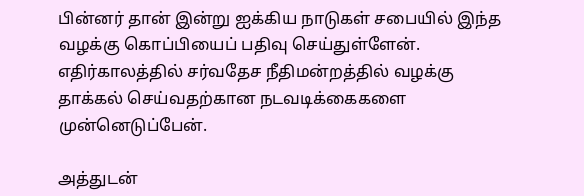பின்னர் தான் இன்று ஐக்கிய நாடுகள் சபையில் இந்த வழக்கு கொப்பியைப் பதிவு செய்துள்ளேன். எதிர்காலத்தில் சர்வதேச நீதிமன்றத்தில் வழக்கு தாக்கல் செய்வதற்கான நடவடிக்கைகளை முன்னெடுப்பேன்.

அத்துடன்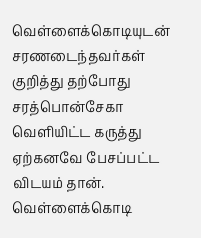வெள்ளைக்கொடியுடன் சரணடைந்தவர்கள் குறித்து தற்போது சரத்பொன்சேகா வெளியிட்ட கருத்து ஏற்கனவே பேசப்பட்ட விடயம் தான். வெள்ளைக்கொடி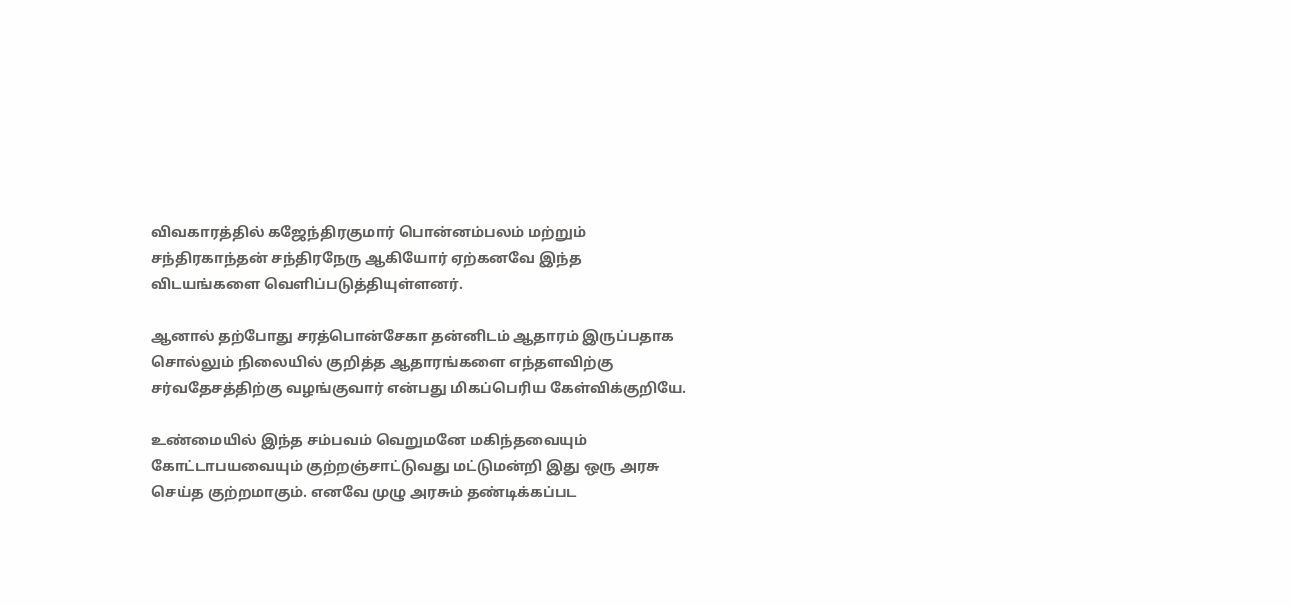விவகாரத்தில் கஜேந்திரகுமார் பொன்னம்பலம் மற்றும் சந்திரகாந்தன் சந்திரநேரு ஆகியோர் ஏற்கனவே இந்த விடயங்களை வெளிப்படுத்தியுள்ளனர்.

ஆனால் தற்போது சரத்பொன்சேகா தன்னிடம் ஆதாரம் இருப்பதாக சொல்லும் நிலையில் குறித்த ஆதாரங்களை எந்தளவிற்கு சர்வதேசத்திற்கு வழங்குவார் என்பது மிகப்பெரிய கேள்விக்குறியே.

உண்மையில் இந்த சம்பவம் வெறுமனே மகிந்தவையும் கோட்டாபயவையும் குற்றஞ்சாட்டுவது மட்டுமன்றி இது ஒரு அரசு செய்த குற்றமாகும். எனவே முழு அரசும் தண்டிக்கப்பட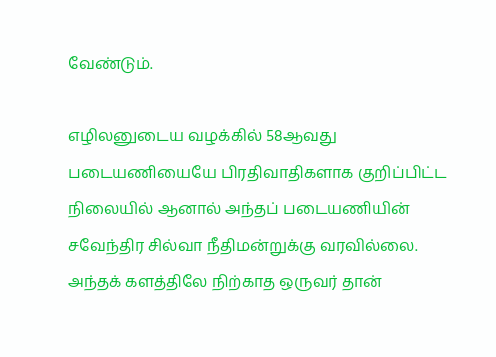வேண்டும்.

எழிலனுடைய வழக்கில் 58ஆவது படையணியையே பிரதிவாதிகளாக குறிப்பிட்ட நிலையில் ஆனால் அந்தப் படையணியின் சவேந்திர சில்வா நீதிமன்றுக்கு வரவில்லை. அந்தக் களத்திலே நிற்காத ஒருவர் தான்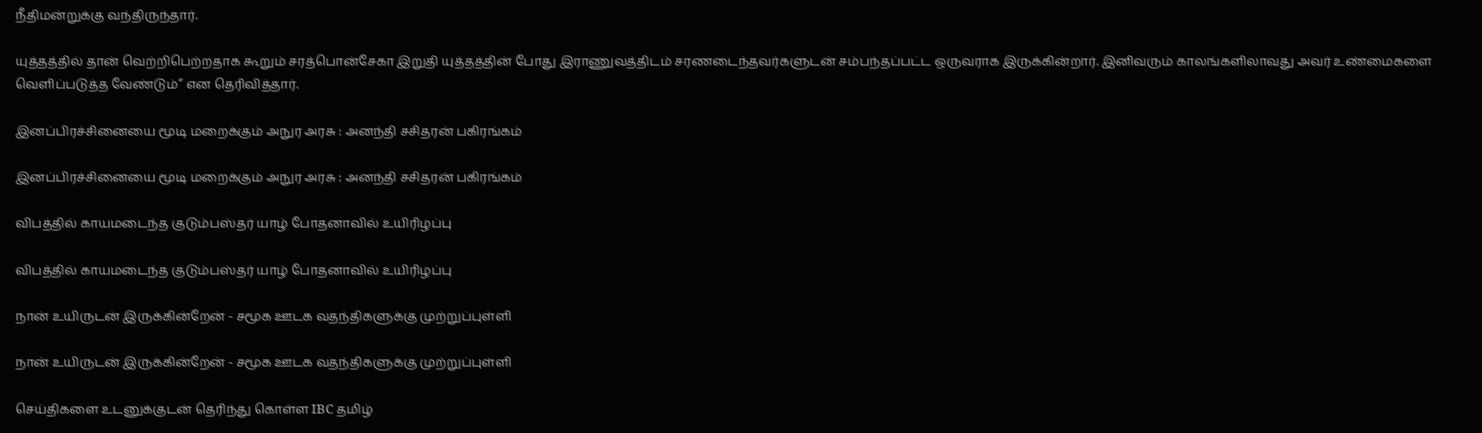நீதிமன்றுக்கு வந்திருந்தார்.

யுத்தத்தில் தான் வெற்றிபெற்றதாக கூறும் சரத்பொன்சேகா இறுதி யுத்தத்தின் போது இராணுவத்திடம் சரணடைந்தவர்களுடன் சம்பந்தப்பட்ட ஒருவராக இருக்கின்றார். இனிவரும் காலங்களிலாவது அவர் உண்மைகளை வெளிப்படுத்த வேண்டும்” என தெரிவித்தார்.

இனப்பிரச்சினையை மூடி மறைக்கும் அநுர அரசு : அனந்தி சசிதரன் பகிரங்கம்

இனப்பிரச்சினையை மூடி மறைக்கும் அநுர அரசு : அனந்தி சசிதரன் பகிரங்கம்

விபத்தில் காயமடைந்த குடும்பஸ்தர் யாழ் போதனாவில் உயிரிழப்பு

விபத்தில் காயமடைந்த குடும்பஸ்தர் யாழ் போதனாவில் உயிரிழப்பு

நான் உயிருடன் இருக்கின்றேன் - சமூக ஊடக வதந்திகளுக்கு முற்றுப்புள்ளி

நான் உயிருடன் இருக்கின்றேன் - சமூக ஊடக வதந்திகளுக்கு முற்றுப்புள்ளி

செய்திகளை உடனுக்குடன் தெரிந்து கொள்ள IBC தமிழ்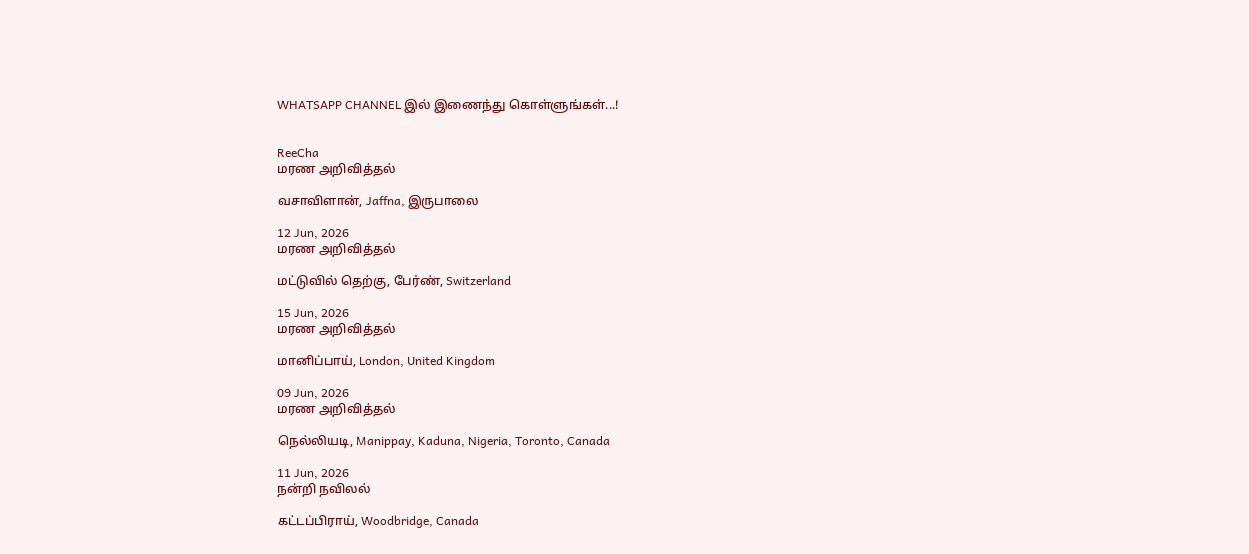WHATSAPP CHANNEL இல் இணைந்து கொள்ளுங்கள்...!


ReeCha
மரண அறிவித்தல்

வசாவிளான், Jaffna, இருபாலை

12 Jun, 2026
மரண அறிவித்தல்

மட்டுவில் தெற்கு, பேர்ண், Switzerland

15 Jun, 2026
மரண அறிவித்தல்

மானிப்பாய், London, United Kingdom

09 Jun, 2026
மரண அறிவித்தல்

நெல்லியடி, Manippay, Kaduna, Nigeria, Toronto, Canada

11 Jun, 2026
நன்றி நவிலல்

கட்டப்பிராய், Woodbridge, Canada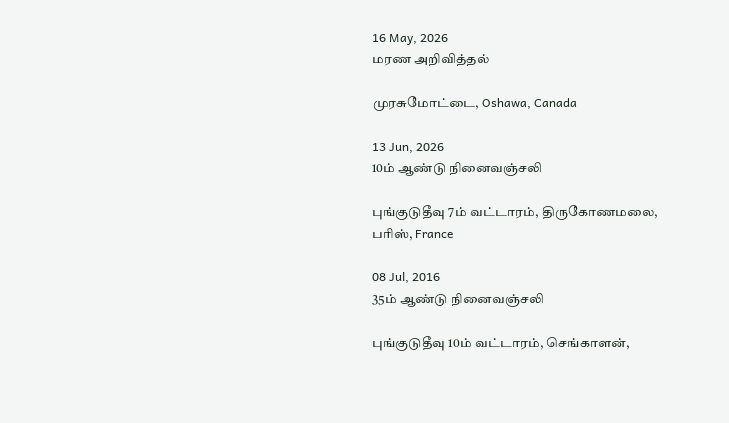16 May, 2026
மரண அறிவித்தல்

முரசுமோட்டை, Oshawa, Canada

13 Jun, 2026
10ம் ஆண்டு நினைவஞ்சலி

புங்குடுதீவு 7ம் வட்டாரம், திருகோணமலை, பரிஸ், France

08 Jul, 2016
35ம் ஆண்டு நினைவஞ்சலி

புங்குடுதீவு 10ம் வட்டாரம், செங்காளன்,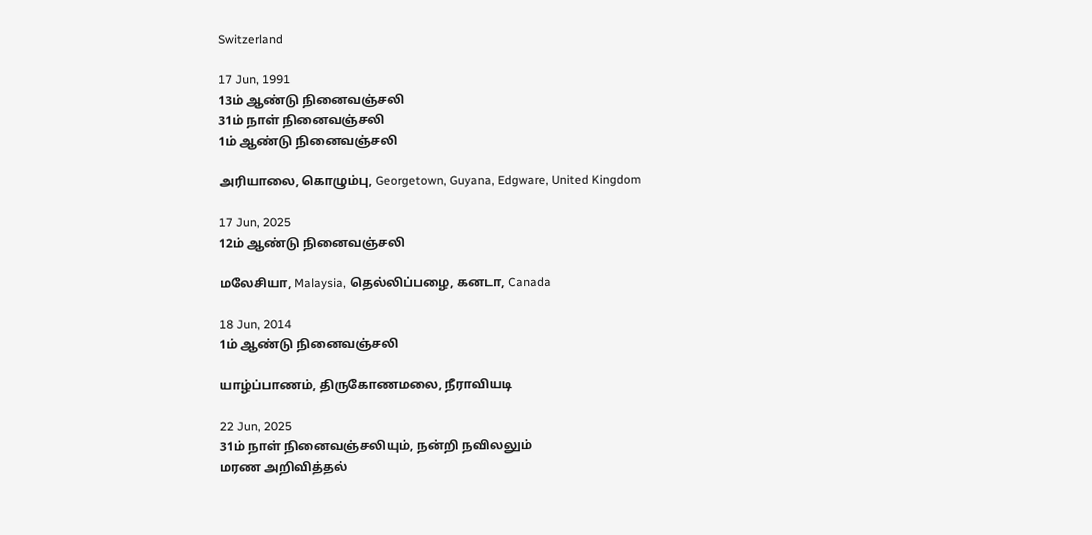Switzerland

17 Jun, 1991
13ம் ஆண்டு நினைவஞ்சலி
31ம் நாள் நினைவஞ்சலி
1ம் ஆண்டு நினைவஞ்சலி

அரியாலை, கொழும்பு, Georgetown, Guyana, Edgware, United Kingdom

17 Jun, 2025
12ம் ஆண்டு நினைவஞ்சலி

மலேசியா, Malaysia, தெல்லிப்பழை, கனடா, Canada

18 Jun, 2014
1ம் ஆண்டு நினைவஞ்சலி

யாழ்ப்பாணம், திருகோணமலை, நீராவியடி

22 Jun, 2025
31ம் நாள் நினைவஞ்சலியும், நன்றி நவிலலும்
மரண அறிவித்தல்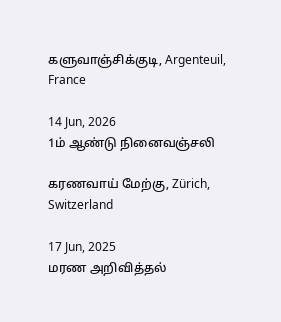களுவாஞ்சிக்குடி, Argenteuil, France

14 Jun, 2026
1ம் ஆண்டு நினைவஞ்சலி

கரணவாய் மேற்கு, Zürich, Switzerland

17 Jun, 2025
மரண அறிவித்தல்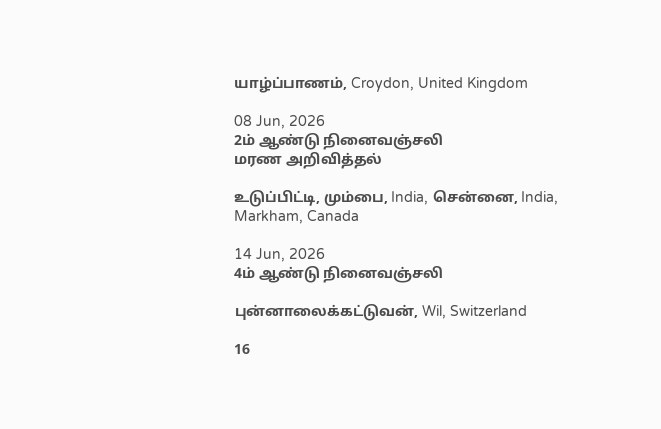யாழ்ப்பாணம், Croydon, United Kingdom

08 Jun, 2026
2ம் ஆண்டு நினைவஞ்சலி
மரண அறிவித்தல்

உடுப்பிட்டி, மும்பை, India, சென்னை, India, Markham, Canada

14 Jun, 2026
4ம் ஆண்டு நினைவஞ்சலி

புன்னாலைக்கட்டுவன், Wil, Switzerland

16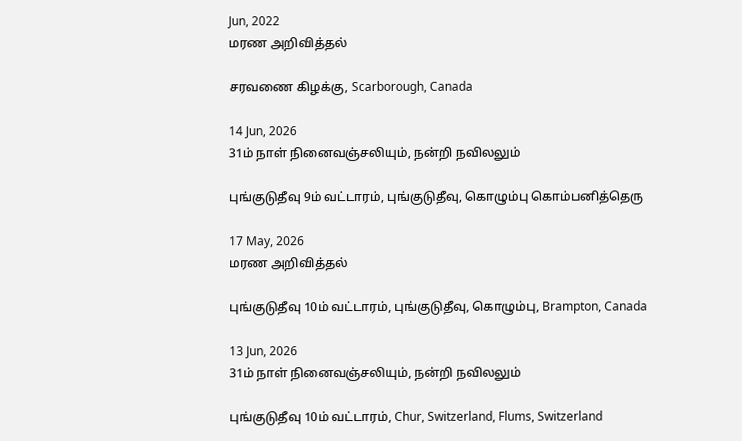Jun, 2022
மரண அறிவித்தல்

சரவணை கிழக்கு, Scarborough, Canada

14 Jun, 2026
31ம் நாள் நினைவஞ்சலியும், நன்றி நவிலலும்

புங்குடுதீவு 9ம் வட்டாரம், புங்குடுதீவு, கொழும்பு கொம்பனித்தெரு

17 May, 2026
மரண அறிவித்தல்

புங்குடுதீவு 10ம் வட்டாரம், புங்குடுதீவு, கொழும்பு, Brampton, Canada

13 Jun, 2026
31ம் நாள் நினைவஞ்சலியும், நன்றி நவிலலும்

புங்குடுதீவு 10ம் வட்டாரம், Chur, Switzerland, Flums, Switzerland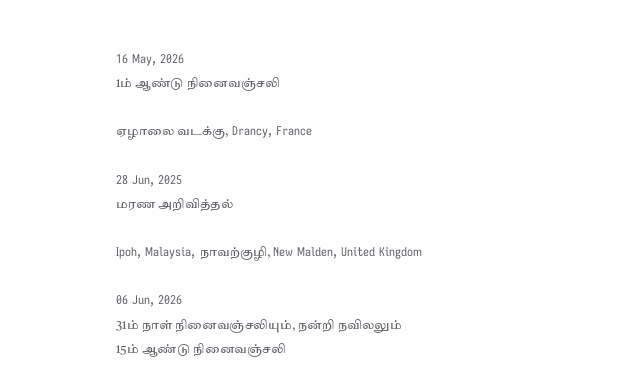16 May, 2026
1ம் ஆண்டு நினைவஞ்சலி

ஏழாலை வடக்கு, Drancy, France

28 Jun, 2025
மரண அறிவித்தல்

Ipoh, Malaysia, நாவற்குழி, New Malden, United Kingdom

06 Jun, 2026
31ம் நாள் நினைவஞ்சலியும், நன்றி நவிலலும்
15ம் ஆண்டு நினைவஞ்சலி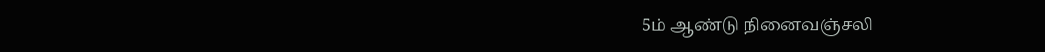5ம் ஆண்டு நினைவஞ்சலி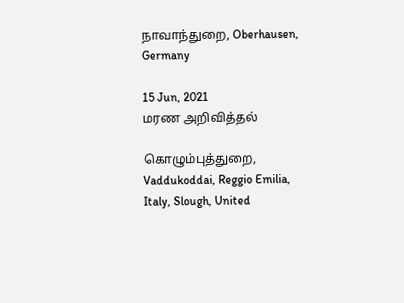நாவாந்துறை, Oberhausen, Germany

15 Jun, 2021
மரண அறிவித்தல்

கொழும்புத்துறை, Vaddukoddai, Reggio Emilia, Italy, Slough, United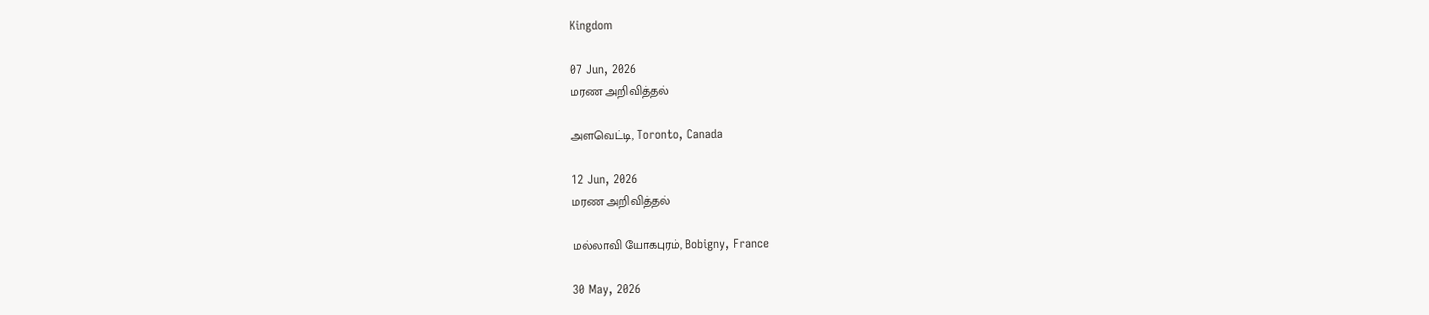Kingdom

07 Jun, 2026
மரண அறிவித்தல்

அளவெட்டி, Toronto, Canada

12 Jun, 2026
மரண அறிவித்தல்

மல்லாவி யோகபுரம், Bobigny, France

30 May, 2026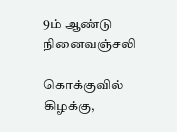9ம் ஆண்டு நினைவஞ்சலி

கொக்குவில் கிழக்கு,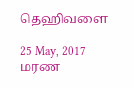தெஹிவளை

25 May, 2017
மரண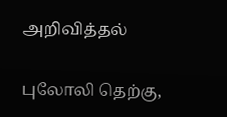அறிவித்தல்

புலோலி தெற்கு,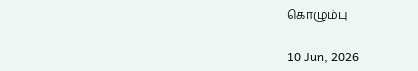கொழும்பு

10 Jun, 2026